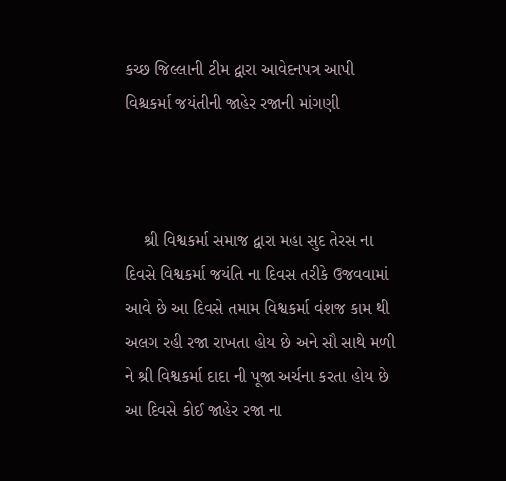કચ્છ જિલ્લાની ટીમ દ્વારા આવેદનપત્ર આપી વિશ્ચકર્મા જયંતીની જાહેર રજાની માંગણી



    શ્રી વિશ્વકર્મા સમાજ દ્વારા મહા સુદ તેરસ ના દિવસે વિશ્વકર્મા જયંતિ ના દિવસ તરીકે ઉજવવામાં આવે છે આ દિવસે તમામ વિશ્વકર્મા વંશજ કામ થી અલગ રહી રજા રાખતા હોય છે અને સૌ સાથે મળી ને શ્રી વિશ્વકર્મા દાદા ની પૂજા અર્ચના કરતા હોય છે આ દિવસે કોઈ જાહેર રજા ના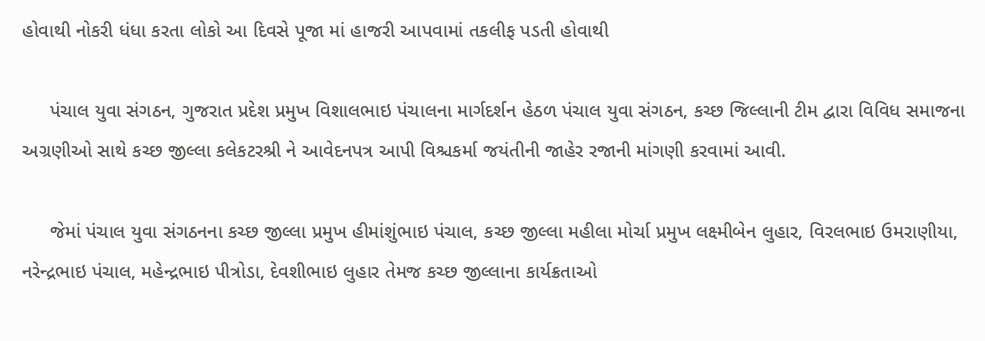હોવાથી નોકરી ધંધા કરતા લોકો આ દિવસે પૂજા માં હાજરી આપવામાં તકલીફ પડતી હોવાથી

     પંચાલ યુવા સંગઠન, ગુજરાત પ્રદેશ પ્રમુખ વિશાલભાઇ પંચાલના માર્ગદર્શન હેઠળ પંચાલ યુવા સંગઠન, કચ્છ જિલ્લાની ટીમ દ્વારા વિવિધ સમાજના અગ્રણીઓ સાથે કચ્છ જીલ્લા કલેકટરશ્રી ને આવેદનપત્ર આપી વિશ્ચકર્મા જયંતીની જાહેર રજાની માંગણી કરવામાં આવી.

     જેમાં પંચાલ યુવા સંગઠનના કચ્છ જીલ્લા પ્રમુખ હીમાંશુંભાઇ પંચાલ, કચ્છ જીલ્લા મહીલા મોર્ચા પ્રમુખ લક્ષ્મીબેન લુહાર, વિરલભાઇ ઉમરાણીયા, નરેન્દ્રભાઇ પંચાલ, મહેન્દ્રભાઇ પીત્રોડા, દેવશીભાઇ લુહાર તેમજ કચ્છ જીલ્લાના કાર્યક્રતાઓ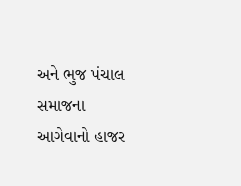અને ભુજ પંચાલ સમાજના આગેવાનો હાજર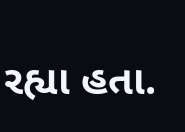રહ્યા હતા.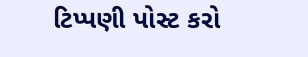ટિપ્પણી પોસ્ટ કરો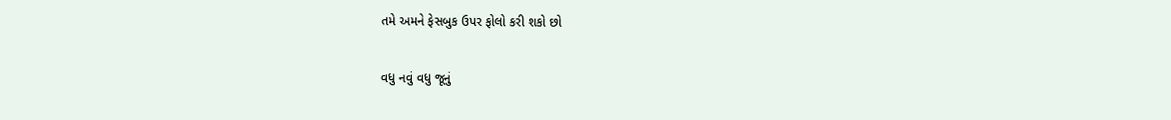તમે અમને ફેસબુક ઉપર ફોલો કરી શકો છો

વધુ નવું વધુ જૂનું